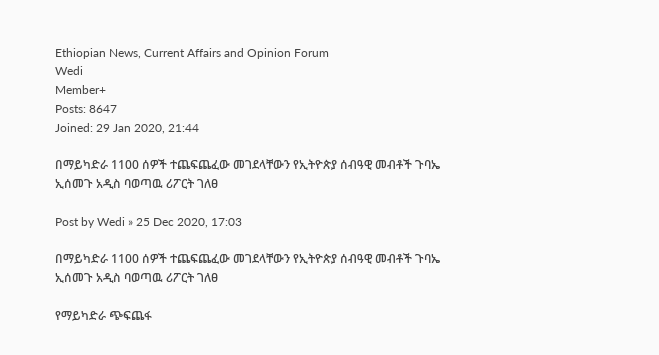Ethiopian News, Current Affairs and Opinion Forum
Wedi
Member+
Posts: 8647
Joined: 29 Jan 2020, 21:44

በማይካድራ 1100 ሰዎች ተጨፍጨፈው መገደላቸውን የኢትዮጵያ ሰብዓዊ መብቶች ጉባኤ ኢሰመጉ አዲስ ባወጣዉ ሪፖርት ገለፀ

Post by Wedi » 25 Dec 2020, 17:03

በማይካድራ 1100 ሰዎች ተጨፍጨፈው መገደላቸውን የኢትዮጵያ ሰብዓዊ መብቶች ጉባኤ ኢሰመጉ አዲስ ባወጣዉ ሪፖርት ገለፀ

የማይካድራ ጭፍጨፋ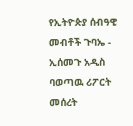የኢትዮጵያ ሰብዓዊ መብቶች ጉባኤ - ኢሰመጉ አዲስ ባወጣዉ ሪፖርት መሰረት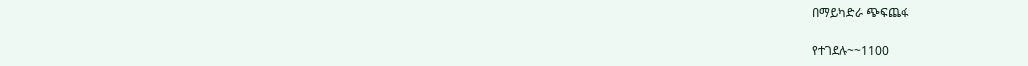በማይካድራ ጭፍጨፋ

የተገደሉ~~1100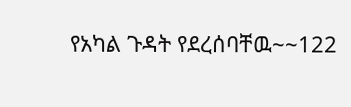የአካል ጉዳት የደረሰባቸዉ~~122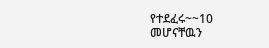የተደፈሩ~~10
መሆናቸዉን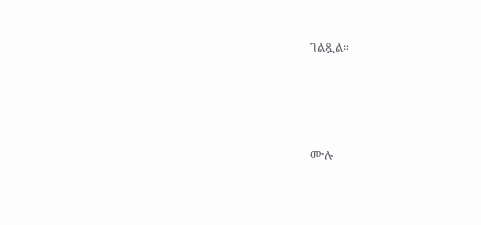ገልጿል።




ሙሉ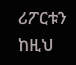ሪፖርቱን ከዚህ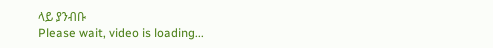ላይ ያንብቡ
Please wait, video is loading...